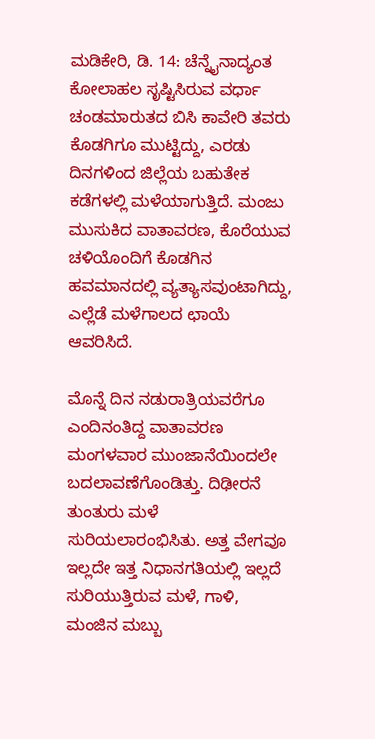ಮಡಿಕೇರಿ, ಡಿ. 14: ಚೆನ್ನೈನಾದ್ಯಂತ ಕೋಲಾಹಲ ಸೃಷ್ಟಿಸಿರುವ ವರ್ಧಾ ಚಂಡಮಾರುತದ ಬಿಸಿ ಕಾವೇರಿ ತವರು ಕೊಡಗಿಗೂ ಮುಟ್ಟಿದ್ದು, ಎರಡು ದಿನಗಳಿಂದ ಜಿಲ್ಲೆಯ ಬಹುತೇಕ ಕಡೆಗಳಲ್ಲಿ ಮಳೆಯಾಗುತ್ತಿದೆ. ಮಂಜು ಮುಸುಕಿದ ವಾತಾವರಣ, ಕೊರೆಯುವ ಚಳಿಯೊಂದಿಗೆ ಕೊಡಗಿನ ಹವಮಾನದಲ್ಲಿ ವ್ಯತ್ಯಾಸವುಂಟಾಗಿದ್ದು, ಎಲ್ಲೆಡೆ ಮಳೆಗಾಲದ ಛಾಯೆ ಆವರಿಸಿದೆ.

ಮೊನ್ನೆ ದಿನ ನಡುರಾತ್ರಿಯವರೆಗೂ ಎಂದಿನಂತಿದ್ದ ವಾತಾವರಣ ಮಂಗಳವಾರ ಮುಂಜಾನೆಯಿಂದಲೇ ಬದಲಾವಣೆಗೊಂಡಿತ್ತು. ದಿಢೀರನೆ ತುಂತುರು ಮಳೆ ಸುರಿಯಲಾರಂಭಿಸಿತು. ಅತ್ತ ವೇಗವೂ ಇಲ್ಲದೇ ಇತ್ತ ನಿಧಾನಗತಿಯಲ್ಲಿ ಇಲ್ಲದೆ ಸುರಿಯುತ್ತಿರುವ ಮಳೆ, ಗಾಳಿ, ಮಂಜಿನ ಮಬ್ಬು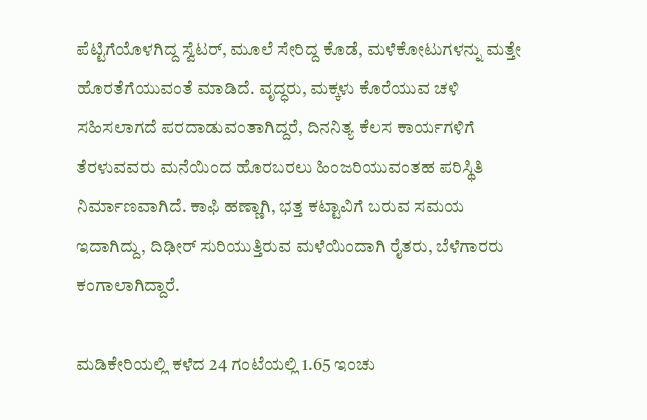ಪೆಟ್ಟಿಗೆಯೊಳಗಿದ್ದ ಸ್ವೆಟರ್, ಮೂಲೆ ಸೇರಿದ್ದ ಕೊಡೆ, ಮಳೆಕೋಟುಗಳನ್ನು ಮತ್ತೇ ಹೊರತೆಗೆಯುವಂತೆ ಮಾಡಿದೆ. ವೃದ್ಧರು, ಮಕ್ಕಳು ಕೊರೆಯುವ ಚಳಿ ಸಹಿಸಲಾಗದೆ ಪರದಾಡುವಂತಾಗಿದ್ದರೆ, ದಿನನಿತ್ಯ ಕೆಲಸ ಕಾರ್ಯಗಳಿಗೆ ತೆರಳುವವರು ಮನೆಯಿಂದ ಹೊರಬರಲು ಹಿಂಜರಿಯುವಂತಹ ಪರಿಸ್ಥಿತಿ ನಿರ್ಮಾಣವಾಗಿದೆ. ಕಾಫಿ ಹಣ್ಣಾಗಿ, ಭತ್ತ ಕಟ್ಟಾವಿಗೆ ಬರುವ ಸಮಯ ಇದಾಗಿದ್ದು, ದಿಢೀರ್ ಸುರಿಯುತ್ತಿರುವ ಮಳೆಯಿಂದಾಗಿ ರೈತರು, ಬೆಳೆಗಾರರು ಕಂಗಾಲಾಗಿದ್ದಾರೆ.

ಮಡಿಕೇರಿಯಲ್ಲಿ ಕಳೆದ 24 ಗಂಟೆಯಲ್ಲಿ 1.65 ಇಂಚು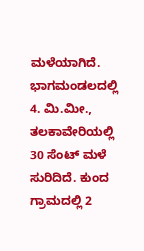ಮಳೆಯಾಗಿದೆ. ಭಾಗಮಂಡಲದಲ್ಲಿ 4. ಮಿ.ಮೀ., ತಲಕಾವೇರಿಯಲ್ಲಿ 30 ಸೆಂಟ್ ಮಳೆ ಸುರಿದಿದೆ. ಕುಂದ ಗ್ರಾಮದಲ್ಲಿ 2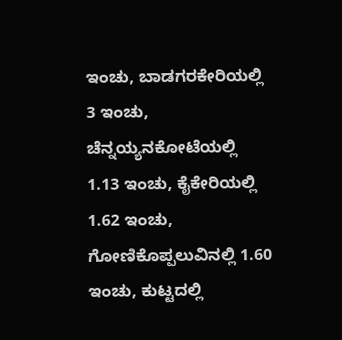ಇಂಚು, ಬಾಡಗರಕೇರಿಯಲ್ಲಿ 3 ಇಂಚು, ಚೆನ್ನಯ್ಯನಕೋಟೆಯಲ್ಲಿ 1.13 ಇಂಚು, ಕೈಕೇರಿಯಲ್ಲಿ 1.62 ಇಂಚು, ಗೋಣಿಕೊಪ್ಪಲುವಿನಲ್ಲಿ 1.60 ಇಂಚು, ಕುಟ್ಟದಲ್ಲಿ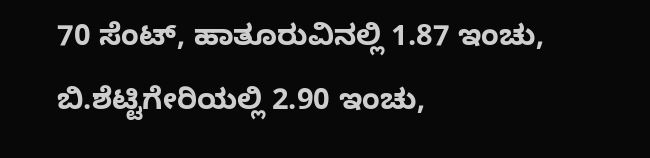70 ಸೆಂಟ್, ಹಾತೂರುವಿನಲ್ಲಿ 1.87 ಇಂಚು, ಬಿ.ಶೆಟ್ಟಿಗೇರಿಯಲ್ಲಿ 2.90 ಇಂಚು,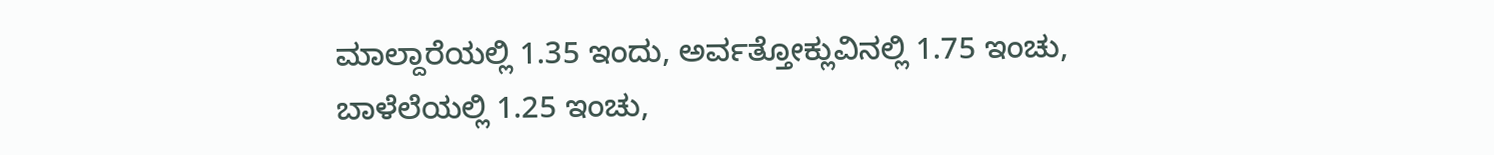ಮಾಲ್ದಾರೆಯಲ್ಲಿ 1.35 ಇಂದು, ಅರ್ವತ್ತೋಕ್ಲುವಿನಲ್ಲಿ 1.75 ಇಂಚು, ಬಾಳೆಲೆಯಲ್ಲಿ 1.25 ಇಂಚು,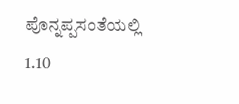ಪೊನ್ನಪ್ಪಸಂತೆಯಲ್ಲಿ 1.10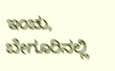ಇಂಚು, ಬೇಗೂರಿನಲ್ಲಿ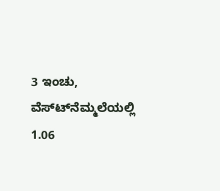3 ಇಂಚು, ವೆಸ್ಟ್‍ನೆಮ್ಮಲೆಯಲ್ಲಿ 1.06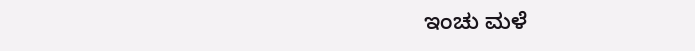ಇಂಚು ಮಳೆ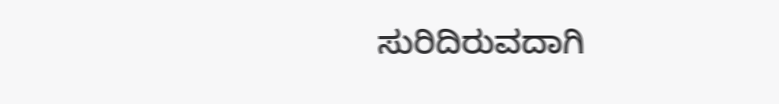ಸುರಿದಿರುವದಾಗಿ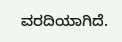ವರದಿಯಾಗಿದೆ.